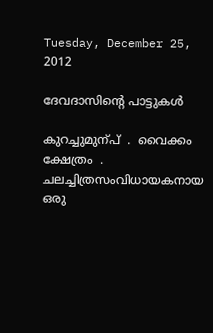Tuesday, December 25, 2012

ദേവദാസിന്റെ പാട്ടുകള്‍

കുറച്ചുമുന്പ്  .  വൈക്കം ക്ഷേത്രം  .  ചലച്ചിത്രസംവിധായകനായ ഒരു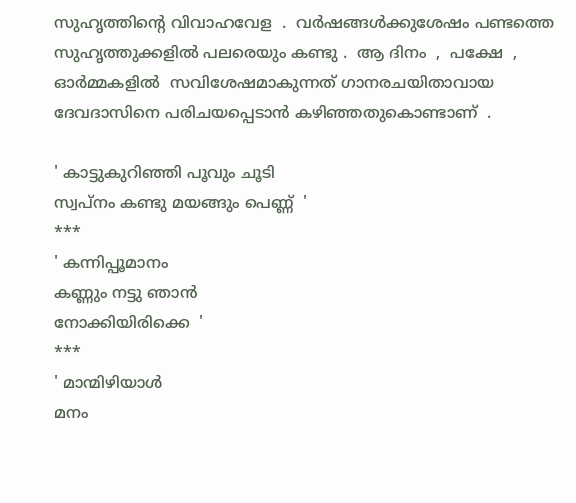സുഹൃത്തിന്റെ വിവാഹവേള  .  വര്‍ഷങ്ങള്‍ക്കുശേഷം പണ്ടത്തെ സുഹൃത്തുക്കളില്‍ പലരെയും കണ്ടു .  ആ ദിനം  ,  പക്ഷേ  , ഓര്‍മ്മകളില്‍  സവിശേഷമാകുന്നത് ഗാനരചയിതാവായ ദേവദാസിനെ പരിചയപ്പെടാന്‍ കഴിഞ്ഞതുകൊണ്ടാണ്  .

' കാട്ടുകുറിഞ്ഞി പൂവും ചൂടി
സ്വപ്നം കണ്ടു മയങ്ങും പെണ്ണ്  '
***
' കന്നിപ്പൂമാനം
കണ്ണും നട്ടു ഞാന്‍
നോക്കിയിരിക്കെ  '
***
' മാന്മിഴിയാള്‍
മനം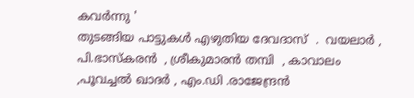കവര്‍ന്നു '
തുടങ്ങിയ പാട്ടുകള്‍ എഴുതിയ ദേവദാസ്  .  വയലാര്‍ , പി.ഭാസ്കരന്‍  , ശ്രീകുമാരന്‍ തമ്പി  , കാവാലം  ,പൂവച്ചല്‍ ഖാദര്‍ , എം.ഡി .രാജേന്ദ്രന്‍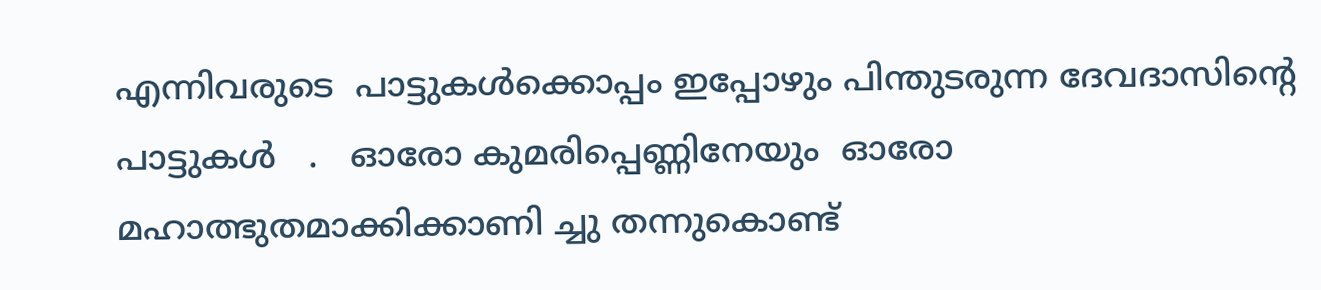എന്നിവരുടെ  പാട്ടുകള്‍ക്കൊപ്പം ഇപ്പോഴും പിന്തുടരുന്ന ദേവദാസിന്റെ പാട്ടുകള്‍   .   ഓരോ കുമരിപ്പെണ്ണിനേയും  ഓരോ മഹാത്ഭുതമാക്കിക്കാണി ച്ചു തന്നുകൊണ്ട്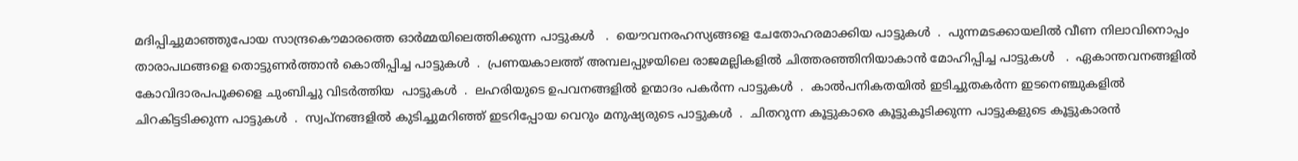മദിപ്പിച്ചുമാഞ്ഞുപോയ സാന്ദ്രകൌമാരത്തെ ഓര്‍മ്മയിലെത്തിക്കുന്ന പാട്ടുകള്‍   .  യൌവനരഹസ്യങ്ങളെ ചേതോഹരമാക്കിയ പാട്ടുകള്‍  .  പുന്നമടക്കായലില്‍ വീണ നിലാവിനൊപ്പം താരാപഥങ്ങളെ തൊട്ടുണര്‍ത്താന്‍ കൊതിപ്പിച്ച പാട്ടുകള്‍  .  പ്രണയകാലത്ത് അമ്പലപ്പുഴയിലെ രാജമല്ലികളില്‍ ചിത്തരഞ്ഞിനിയാകാന്‍ മോഹിപ്പിച്ച പാട്ടുകള്‍   .  ഏകാന്തവനങ്ങളില്‍  കോവിദാരപപൂക്കളെ ചുംബിച്ചു വിടര്‍ത്തിയ  പാട്ടുകള്‍  .  ലഹരിയുടെ ഉപവനങ്ങളില്‍ ഉന്മാദം പകര്‍ന്ന പാട്ടുകള്‍  .  കാല്‍പനികതയില്‍ ഇടിച്ചുതകര്‍ന്ന ഇടനെഞ്ചുകളില്‍ ചിറകിട്ടടിക്കുന്ന പാട്ടുകള്‍  .  സ്വപ്നങ്ങളില്‍ കുടിച്ചുമറിഞ്ഞ് ഇടറിപ്പോയ വെറും മനുഷ്യരുടെ പാട്ടുകള്‍  .  ചിതറുന്ന കൂട്ടുകാരെ കൂട്ടുകൂടിക്കുന്ന പാട്ടുകളുടെ കൂട്ടുകാരന്‍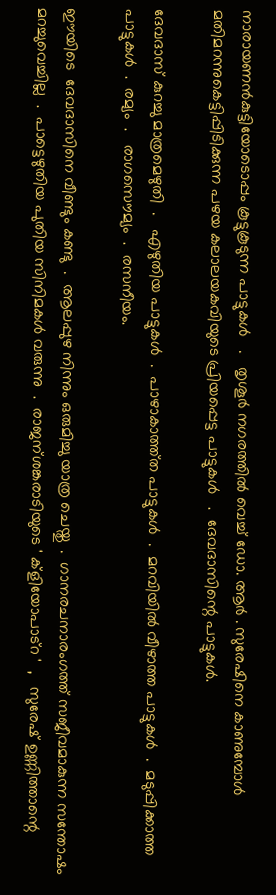നാരായണന്‍കുട്ടിയോടൊപ്പം കൂട്ടുകൂടുന്ന പാട്ടുകള്‍   .   തൃശൂര്‍ നഗരത്തില്‍ വെച്ച് ഡോ. ആര്‍ . സുരേഷിനെ കാണുമ്പോള്‍  മതിമറന്നുകെട്ടിപ്പിടിക്കുന്ന പഴയ കലാലയകവിയുടെ പ്രിയപ്പെട്ട പാട്ടുകള്‍   .  ദേവദാസിന്റെ പാട്ടുകള്‍.

ദേവദാസ് കുറച്ചു മാത്രമെഴുതി  .   എഴുതിയ പാട്ടുകള്‍  .  പാഴാകാത്ത്ത പാട്ടുകള്‍  .  മറവിയില്‍ വീഴാത്ത പാട്ടുകള്‍  .  മടുപ്പിക്കാത്ത പാട്ടുകള്‍  .  രമ്യം  .   രാഗസൌമ്യം  .  രസനീയം.

ഈയിടെ  ദേവദാസിനെ വീണ്ടും കണ്ടു  .  ആലപ്പുഴ നിന്നും ഒരുമിച്ചു യാത്ര ചെയ്തു  .  ഗാനരചനാരംഗത്ത് സജീവമാകുന്ന സന്തോഷം മറച്ചുവെച്ചില്ല  .  പാട്ടെഴുതിയ പുതിയ സിനിമകള്‍ വരുന്നു  .  രാജന്ശങ്കരാടിയുടെ ' ക്ളിയോപാട്റ '  ,   സുരേഷ് ഉണ്ണിത്താന്റെ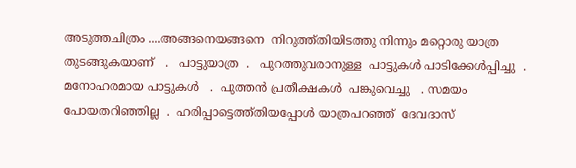അടുത്തചിത്രം ....അങ്ങനെയങ്ങനെ  നിറുത്ത്തിയിടത്തു നിന്നും മറ്റൊരു യാത്ര തുടങ്ങുകയാണ്   .   പാട്ടുയാത്ര  .   പുറത്തുവരാനുള്ള  പാട്ടുകള്‍ പാടിക്കേള്‍പ്പിച്ചു  .   മനോഹരമായ പാട്ടുകള്‍   .  പുത്തന്‍ പ്രതീക്ഷകള്‍  പങ്കുവെച്ചു   . സമയം പോയതറിഞ്ഞില്ല  .  ഹരിപ്പാട്ടെത്ത്തിയപ്പോള്‍ യാത്രപറഞ്ഞ്  ദേവദാസ്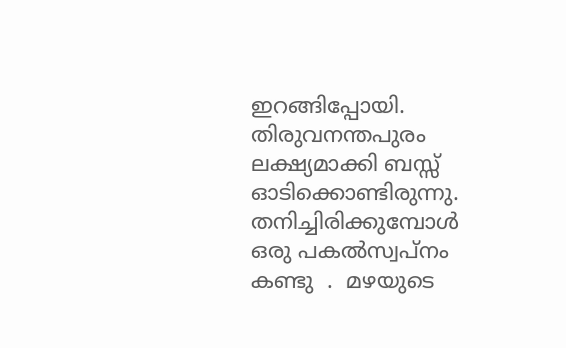ഇറങ്ങിപ്പോയി.
തിരുവനന്തപുരം ലക്ഷ്യമാക്കി ബസ്സ്‌  ഓടിക്കൊണ്ടിരുന്നു.
തനിച്ചിരിക്കുമ്പോള്‍ ഒരു പകല്‍സ്വപ്നം കണ്ടു  .  മഴയുടെ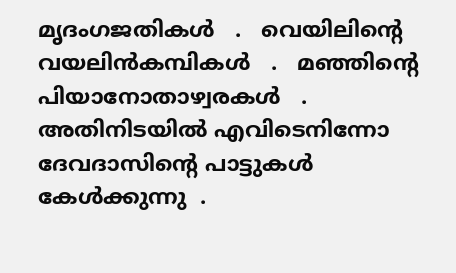മൃദംഗജതികള്‍   .   വെയിലിന്റെ വയലിന്‍കമ്പികള്‍   .   മഞ്ഞിന്റെ പിയാനോതാഴ്വരകള്‍   .   അതിനിടയില്‍ എവിടെനിന്നോ ദേവദാസിന്റെ പാട്ടുകള്‍ കേള്‍ക്കുന്നു  .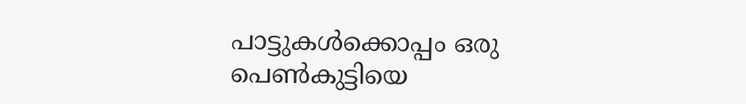പാട്ടുകള്‍ക്കൊപ്പം ഒരു പെണ്‍കുട്ടിയെ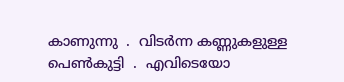കാണുന്നു  .  വിടര്‍ന്ന കണ്ണുകളുള്ള പെണ്‍കുട്ടി  .  എവിടെയോ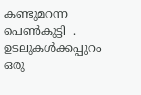കണ്ടുമറന്ന പെണ്‍കുട്ടി  .  ഉടലുകള്‍ക്കപ്പുറം  ഒരു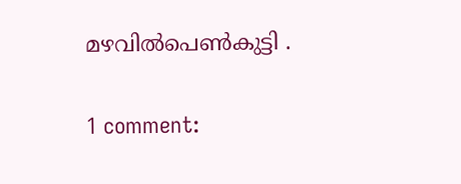മഴവില്‍പെണ്‍കുട്ടി .

1 comment: